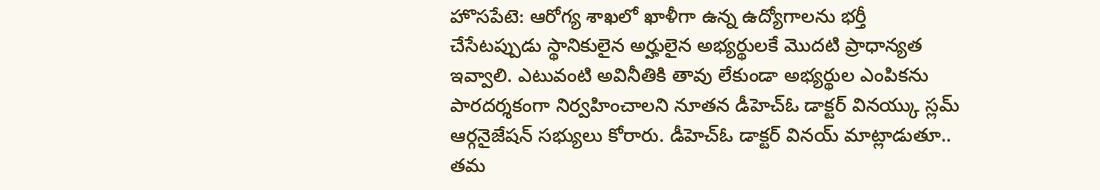హొసపేటె: ఆరోగ్య శాఖలో ఖాళీగా ఉన్న ఉద్యోగాలను భర్తీ చేసేటప్పుడు స్థానికులైన అర్హులైన అభ్యర్థులకే మొదటి ప్రాధాన్యత ఇవ్వాలి. ఎటువంటి అవినీతికి తావు లేకుండా అభ్యర్థుల ఎంపికను పారదర్శకంగా నిర్వహించాలని నూతన డీహెచ్ఓ డాక్టర్ వినయ్కు స్లమ్ ఆర్గనైజేషన్ సభ్యులు కోరారు. డీహెచ్ఓ డాక్టర్ వినయ్ మాట్లాడుతూ.. తమ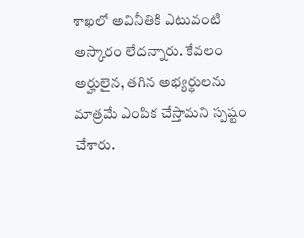శాఖలో అవినీతికి ఎటువంటి అస్కారం లేదన్నారు. కేవలం అర్హులైన, తగిన అభ్యర్థులను మాత్రమే ఎంపిక చేస్తామని స్పష్టం చేశారు.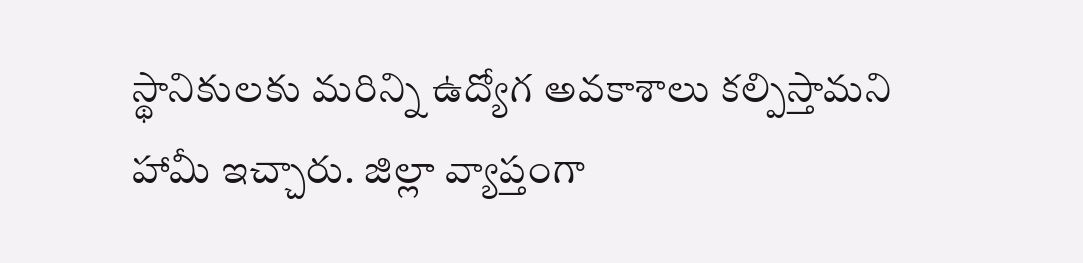స్థానికులకు మరిన్ని ఉద్యోగ అవకాశాలు కల్పిస్తామని హామీ ఇచ్చారు. జిల్లా వ్యాప్తంగా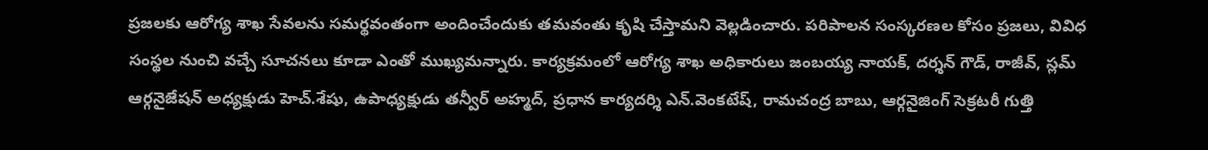ప్రజలకు ఆరోగ్య శాఖ సేవలను సమర్థవంతంగా అందించేందుకు తమవంతు కృషి చేస్తామని వెల్లడించారు. పరిపాలన సంస్కరణల కోసం ప్రజలు, వివిధ సంస్థల నుంచి వచ్చే సూచనలు కూడా ఎంతో ముఖ్యమన్నారు. కార్యక్రమంలో ఆరోగ్య శాఖ అధికారులు జంబయ్య నాయక్, దర్శన్ గౌడ్, రాజీవ్, స్లమ్ ఆర్గనైజేషన్ అధ్యక్షుడు హెచ్.శేషు, ఉపాధ్యక్షుడు తన్వీర్ అహ్మద్, ప్రధాన కార్యదర్శి ఎన్.వెంకటేష్, రామచంద్ర బాబు, ఆర్గనైజింగ్ సెక్రటరీ గుత్తి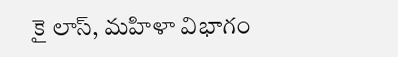కై లాస్, మహిళా విభాగం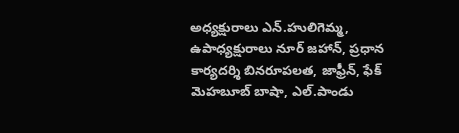అధ్యక్షురాలు ఎన్.హులిగెమ్మ, ఉపాధ్యక్షురాలు నూర్ జహాన్, ప్రధాన కార్యదర్శి బినరూపలత, జాఫ్రీన్, ఫేక్ మెహబూబ్ బాషా, ఎల్.పాండు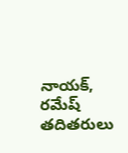నాయక్, రమేష్ తదితరులు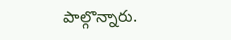పాల్గొన్నారు.